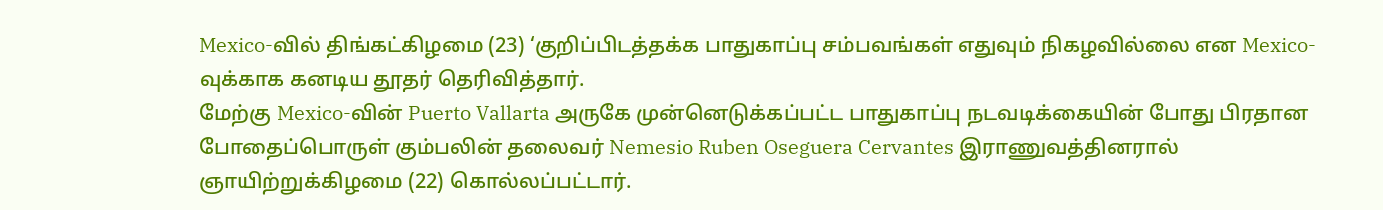Mexico-வில் திங்கட்கிழமை (23) ‘குறிப்பிடத்தக்க பாதுகாப்பு சம்பவங்கள் எதுவும் நிகழவில்லை என Mexico-வுக்காக கனடிய தூதர் தெரிவித்தார்.
மேற்கு Mexico-வின் Puerto Vallarta அருகே முன்னெடுக்கப்பட்ட பாதுகாப்பு நடவடிக்கையின் போது பிரதான போதைப்பொருள் கும்பலின் தலைவர் Nemesio Ruben Oseguera Cervantes இராணுவத்தினரால் ஞாயிற்றுக்கிழமை (22) கொல்லப்பட்டார்.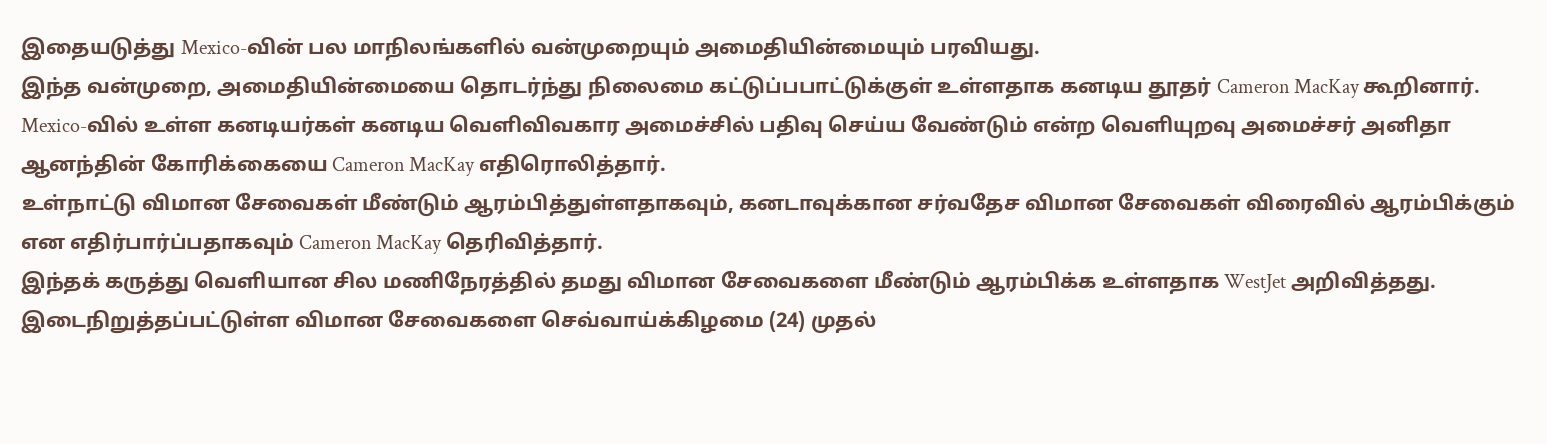இதையடுத்து Mexico-வின் பல மாநிலங்களில் வன்முறையும் அமைதியின்மையும் பரவியது.
இந்த வன்முறை, அமைதியின்மையை தொடர்ந்து நிலைமை கட்டுப்பபாட்டுக்குள் உள்ளதாக கனடிய தூதர் Cameron MacKay கூறினார்.
Mexico-வில் உள்ள கனடியர்கள் கனடிய வெளிவிவகார அமைச்சில் பதிவு செய்ய வேண்டும் என்ற வெளியுறவு அமைச்சர் அனிதா ஆனந்தின் கோரிக்கையை Cameron MacKay எதிரொலித்தார்.
உள்நாட்டு விமான சேவைகள் மீண்டும் ஆரம்பித்துள்ளதாகவும், கனடாவுக்கான சர்வதேச விமான சேவைகள் விரைவில் ஆரம்பிக்கும் என எதிர்பார்ப்பதாகவும் Cameron MacKay தெரிவித்தார்.
இந்தக் கருத்து வெளியான சில மணிநேரத்தில் தமது விமான சேவைகளை மீண்டும் ஆரம்பிக்க உள்ளதாக WestJet அறிவித்தது.
இடைநிறுத்தப்பட்டுள்ள விமான சேவைகளை செவ்வாய்க்கிழமை (24) முதல்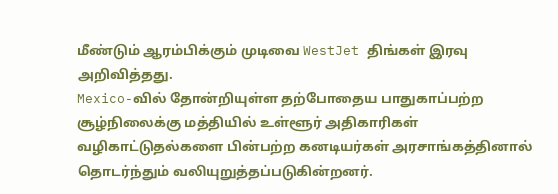மீண்டும் ஆரம்பிக்கும் முடிவை WestJet திங்கள் இரவு அறிவித்தது.
Mexico-வில் தோன்றியுள்ள தற்போதைய பாதுகாப்பற்ற சூழ்நிலைக்கு மத்தியில் உள்ளூர் அதிகாரிகள் வழிகாட்டுதல்களை பின்பற்ற கனடியர்கள் அரசாங்கத்தினால் தொடர்ந்தும் வலியுறுத்தப்படுகின்றனர்.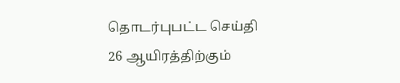தொடர்புபட்ட செய்தி
26 ஆயிரத்திற்கும்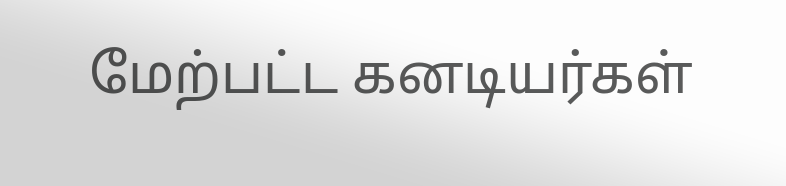மேற்பட்ட கனடியர்கள்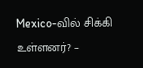Mexico-வில் சிக்கி உள்ளனர்? –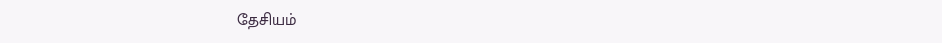தேசியம்